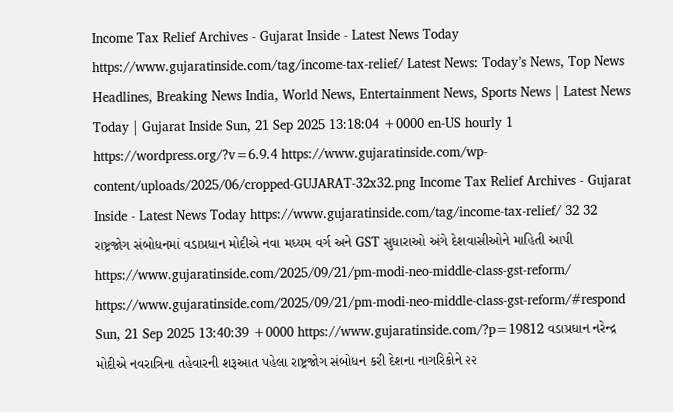Income Tax Relief Archives - Gujarat Inside - Latest News Today https://www.gujaratinside.com/tag/income-tax-relief/ Latest News: Today’s News, Top News Headlines, Breaking News India, World News, Entertainment News, Sports News | Latest News Today | Gujarat Inside Sun, 21 Sep 2025 13:18:04 +0000 en-US hourly 1 https://wordpress.org/?v=6.9.4 https://www.gujaratinside.com/wp-content/uploads/2025/06/cropped-GUJARAT-32x32.png Income Tax Relief Archives - Gujarat Inside - Latest News Today https://www.gujaratinside.com/tag/income-tax-relief/ 32 32 રાષ્ટ્રજોગ સંબોધનમાં વડાપ્રધાન મોદીએ નવા મધ્યમ વર્ગ અને GST સુધારાઓ અંગે દેશવાસીઓને માહિતી આપી https://www.gujaratinside.com/2025/09/21/pm-modi-neo-middle-class-gst-reform/ https://www.gujaratinside.com/2025/09/21/pm-modi-neo-middle-class-gst-reform/#respond Sun, 21 Sep 2025 13:40:39 +0000 https://www.gujaratinside.com/?p=19812 વડાપ્રધાન નરેન્દ્ર મોદીએ નવરાત્રિના તહેવારની શરૂઆત પહેલા રાષ્ટ્રજોગ સંબોધન કરી દેશના નાગરિકોને ૨૨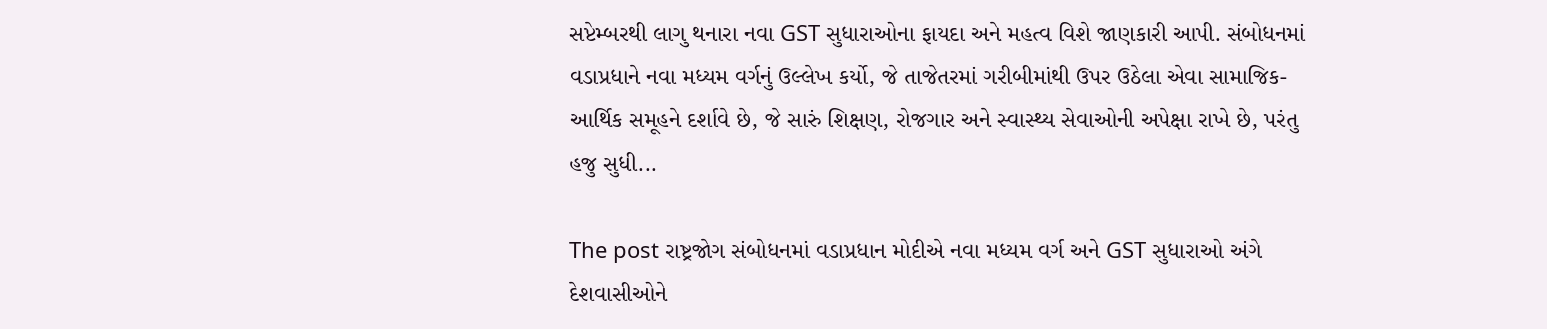સપ્ટેમ્બરથી લાગુ થનારા નવા GST સુધારાઓના ફાયદા અને મહત્વ વિશે જાણકારી આપી. સંબોધનમાં વડાપ્રધાને નવા મધ્યમ વર્ગનું ઉલ્લેખ કર્યો, જે તાજેતરમાં ગરીબીમાંથી ઉપર ઉઠેલા એવા સામાજિક-આર્થિક સમૂહને દર્શાવે છે, જે સારું શિક્ષણ, રોજગાર અને સ્વાસ્થ્ય સેવાઓની અપેક્ષા રાખે છે, પરંતુ હજુ સુધી...

The post રાષ્ટ્રજોગ સંબોધનમાં વડાપ્રધાન મોદીએ નવા મધ્યમ વર્ગ અને GST સુધારાઓ અંગે દેશવાસીઓને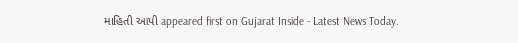માહિતી આપી appeared first on Gujarat Inside - Latest News Today.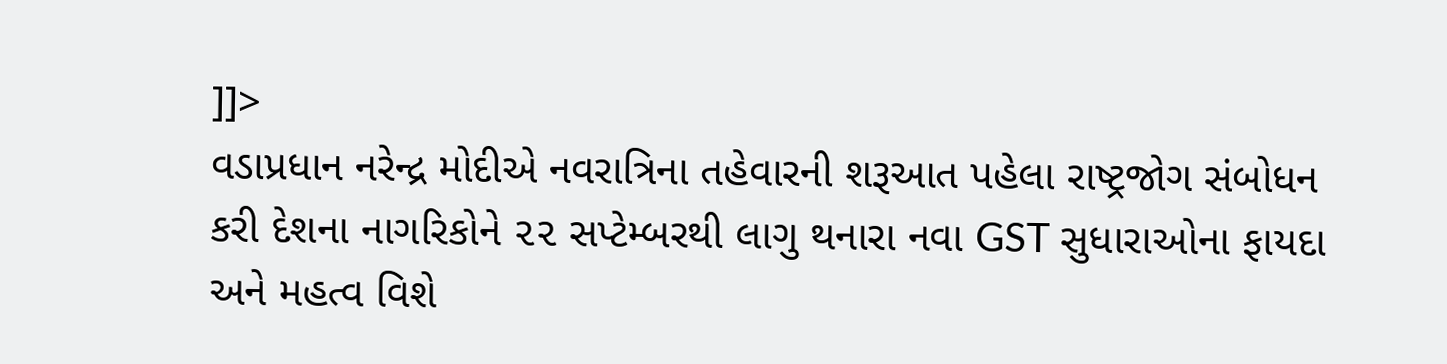]]>
વડાપ્રધાન નરેન્દ્ર મોદીએ નવરાત્રિના તહેવારની શરૂઆત પહેલા રાષ્ટ્રજોગ સંબોધન કરી દેશના નાગરિકોને ૨૨ સપ્ટેમ્બરથી લાગુ થનારા નવા GST સુધારાઓના ફાયદા અને મહત્વ વિશે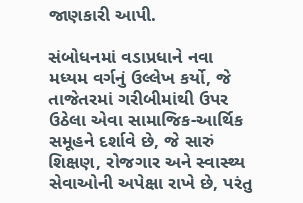જાણકારી આપી.

સંબોધનમાં વડાપ્રધાને નવા મધ્યમ વર્ગનું ઉલ્લેખ કર્યો, જે તાજેતરમાં ગરીબીમાંથી ઉપર ઉઠેલા એવા સામાજિક-આર્થિક સમૂહને દર્શાવે છે, જે સારું શિક્ષણ, રોજગાર અને સ્વાસ્થ્ય સેવાઓની અપેક્ષા રાખે છે, પરંતુ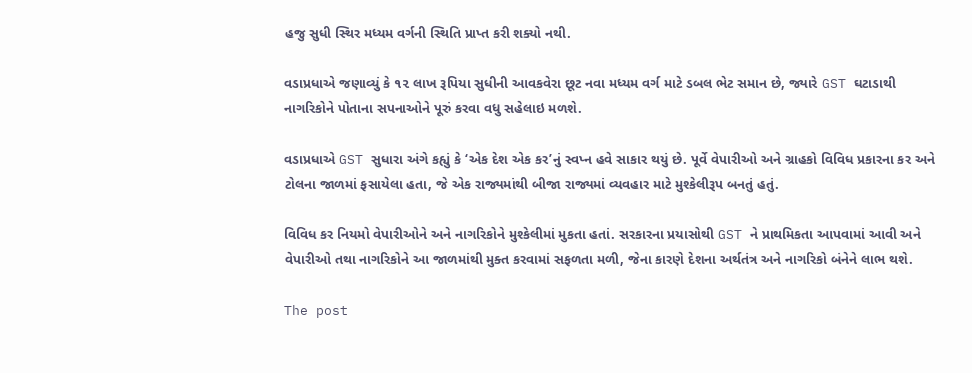હજુ સુધી સ્થિર મધ્યમ વર્ગની સ્થિતિ પ્રાપ્ત કરી શક્યો નથી.

વડાપ્રધાએ જણાવ્યું કે ૧૨ લાખ રૂપિયા સુધીની આવકવેરા છૂટ નવા મધ્યમ વર્ગ માટે ડબલ ભેટ સમાન છે, જ્યારે GST ઘટાડાથી નાગરિકોને પોતાના સપનાઓને પૂરું કરવા વધુ સહેલાઇ મળશે.

વડાપ્રધાએ GST સુધારા અંગે કહ્યું કે ‘એક દેશ એક કર’નું સ્વપ્ન હવે સાકાર થયું છે. પૂર્વે વેપારીઓ અને ગ્રાહકો વિવિધ પ્રકારના કર અને ટોલના જાળમાં ફસાયેલા હતા, જે એક રાજ્યમાંથી બીજા રાજ્યમાં વ્યવહાર માટે મુશ્કેલીરૂપ બનતું હતું.

વિવિધ કર નિયમો વેપારીઓને અને નાગરિકોને મુશ્કેલીમાં મુકતા હતાં. સરકારના પ્રયાસોથી GST ને પ્રાથમિકતા આપવામાં આવી અને વેપારીઓ તથા નાગરિકોને આ જાળમાંથી મુક્ત કરવામાં સફળતા મળી, જેના કારણે દેશના અર્થતંત્ર અને નાગરિકો બંનેને લાભ થશે.

The post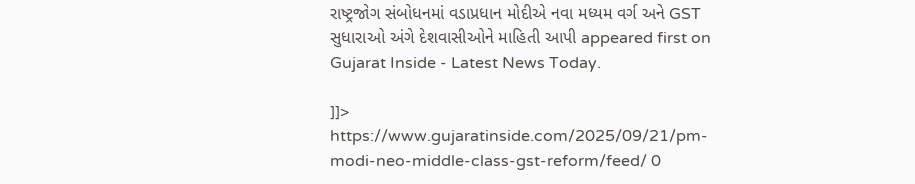રાષ્ટ્રજોગ સંબોધનમાં વડાપ્રધાન મોદીએ નવા મધ્યમ વર્ગ અને GST સુધારાઓ અંગે દેશવાસીઓને માહિતી આપી appeared first on Gujarat Inside - Latest News Today.

]]>
https://www.gujaratinside.com/2025/09/21/pm-modi-neo-middle-class-gst-reform/feed/ 0